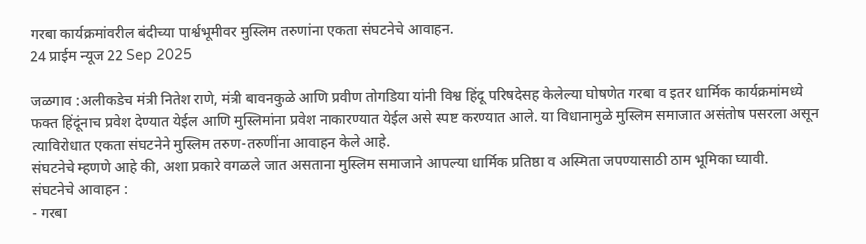गरबा कार्यक्रमांवरील बंदीच्या पार्श्वभूमीवर मुस्लिम तरुणांना एकता संघटनेचे आवाहन.
24 प्राईम न्यूज 22 Sep 2025

जळगाव :अलीकडेच मंत्री नितेश राणे, मंत्री बावनकुळे आणि प्रवीण तोगडिया यांनी विश्व हिंदू परिषदेसह केलेल्या घोषणेत गरबा व इतर धार्मिक कार्यक्रमांमध्ये फक्त हिंदूंनाच प्रवेश देण्यात येईल आणि मुस्लिमांना प्रवेश नाकारण्यात येईल असे स्पष्ट करण्यात आले. या विधानामुळे मुस्लिम समाजात असंतोष पसरला असून त्याविरोधात एकता संघटनेने मुस्लिम तरुण-तरुणींना आवाहन केले आहे.
संघटनेचे म्हणणे आहे की, अशा प्रकारे वगळले जात असताना मुस्लिम समाजाने आपल्या धार्मिक प्रतिष्ठा व अस्मिता जपण्यासाठी ठाम भूमिका घ्यावी.
संघटनेचे आवाहन :
- गरबा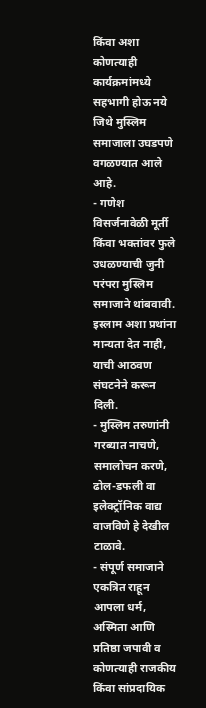किंवा अशा कोणत्याही कार्यक्रमांमध्ये सहभागी होऊ नये जिथे मुस्लिम समाजाला उघडपणे वगळण्यात आले आहे.
- गणेश विसर्जनावेळी मूर्ती किंवा भक्तांवर फुले उधळण्याची जुनी परंपरा मुस्लिम समाजाने थांबवावी. इस्लाम अशा प्रथांना मान्यता देत नाही, याची आठवण संघटनेने करून दिली.
- मुस्लिम तरुणांनी गरब्यात नाचणे, समालोचन करणे, ढोल-डफली वा इलेक्ट्रॉनिक वाद्य वाजविणे हे देखील टाळावे.
- संपूर्ण समाजाने एकत्रित राहून आपला धर्म, अस्मिता आणि प्रतिष्ठा जपावी व कोणत्याही राजकीय किंवा सांप्रदायिक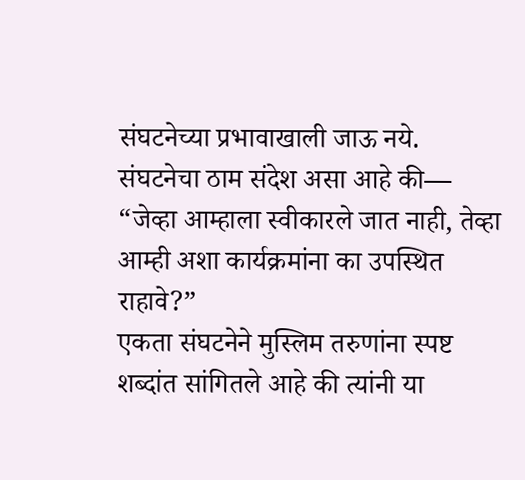संघटनेच्या प्रभावाखाली जाऊ नये.
संघटनेचा ठाम संदेश असा आहे की—
“जेव्हा आम्हाला स्वीकारले जात नाही, तेव्हा आम्ही अशा कार्यक्रमांना का उपस्थित राहावे?”
एकता संघटनेने मुस्लिम तरुणांना स्पष्ट शब्दांत सांगितले आहे की त्यांनी या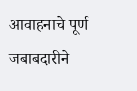आवाहनाचे पूर्ण जबाबदारीने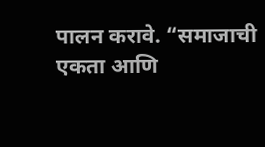पालन करावे. “समाजाची एकता आणि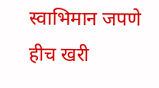स्वाभिमान जपणे हीच खरी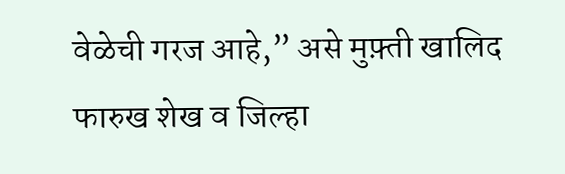वेळेची गरज आहे,” असे मुफ़्ती खालिद फारुख शेख व जिल्हा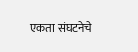एकता संघटनेचे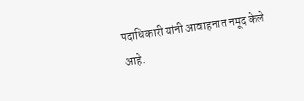पदाधिकारी यांनी आवाहनात नमूद केले आहे.